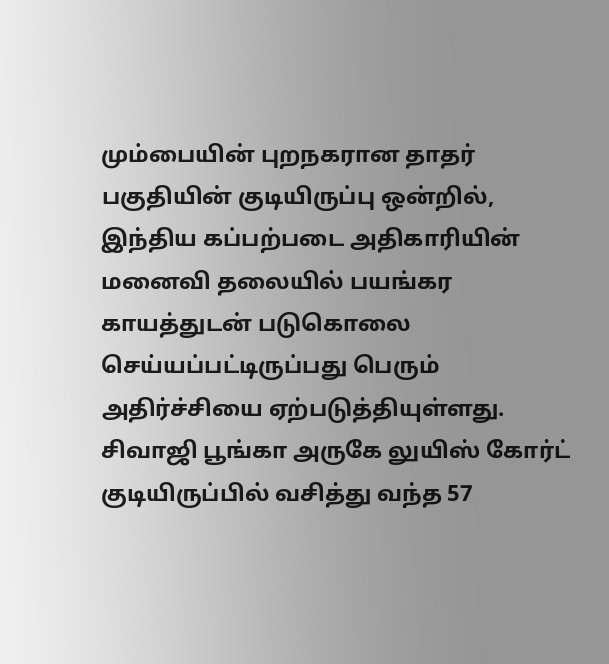மும்பையின் புறநகரான தாதர் பகுதியின் குடியிருப்பு ஒன்றில், இந்திய கப்பற்படை அதிகாரியின் மனைவி தலையில் பயங்கர காயத்துடன் படுகொலை செய்யப்பட்டிருப்பது பெரும் அதிர்ச்சியை ஏற்படுத்தியுள்ளது.
சிவாஜி பூங்கா அருகே லுயிஸ் கோர்ட் குடியிருப்பில் வசித்து வந்த 57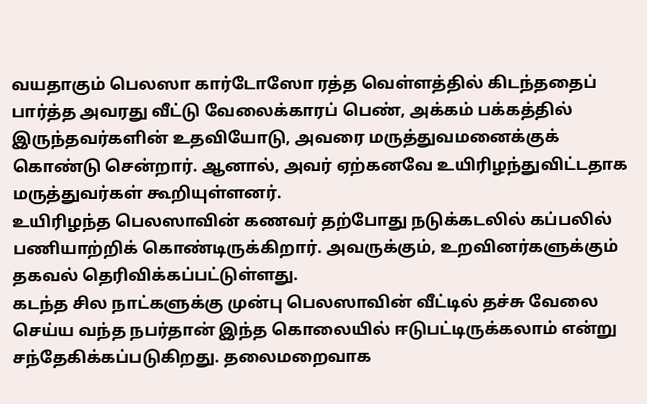வயதாகும் பெலஸா கார்டோஸோ ரத்த வெள்ளத்தில் கிடந்ததைப் பார்த்த அவரது வீட்டு வேலைக்காரப் பெண், அக்கம் பக்கத்தில் இருந்தவர்களின் உதவியோடு, அவரை மருத்துவமனைக்குக் கொண்டு சென்றார். ஆனால், அவர் ஏற்கனவே உயிரிழந்துவிட்டதாக மருத்துவர்கள் கூறியுள்ளனர்.
உயிரிழந்த பெலஸாவின் கணவர் தற்போது நடுக்கடலில் கப்பலில் பணியாற்றிக் கொண்டிருக்கிறார். அவருக்கும், உறவினர்களுக்கும் தகவல் தெரிவிக்கப்பட்டுள்ளது.
கடந்த சில நாட்களுக்கு முன்பு பெலஸாவின் வீட்டில் தச்சு வேலை செய்ய வந்த நபர்தான் இந்த கொலையில் ஈடுபட்டிருக்கலாம் என்று சந்தேகிக்கப்படுகிறது. தலைமறைவாக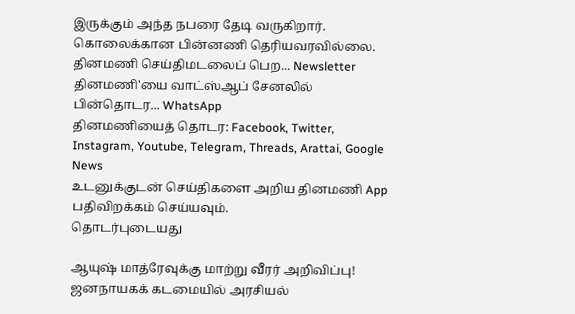இருக்கும் அந்த நபரை தேடி வருகிறார். கொலைக்கான பின்னணி தெரியவரவில்லை.
தினமணி செய்திமடலைப் பெற... Newsletter
தினமணி'யை வாட்ஸ்ஆப் சேனலில் பின்தொடர... WhatsApp
தினமணியைத் தொடர: Facebook, Twitter, Instagram, Youtube, Telegram, Threads, Arattai, Google News
உடனுக்குடன் செய்திகளை அறிய தினமணி App பதிவிறக்கம் செய்யவும்.
தொடர்புடையது

ஆயுஷ் மாத்ரேவுக்கு மாற்று வீரர் அறிவிப்பு!
ஜனநாயகக் கடமையில் அரசியல்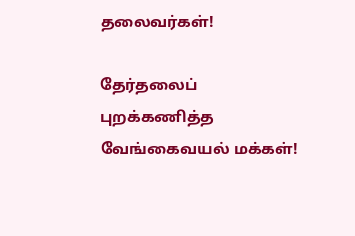தலைவர்கள்!

தேர்தலைப் புறக்கணித்த வேங்கைவயல் மக்கள்!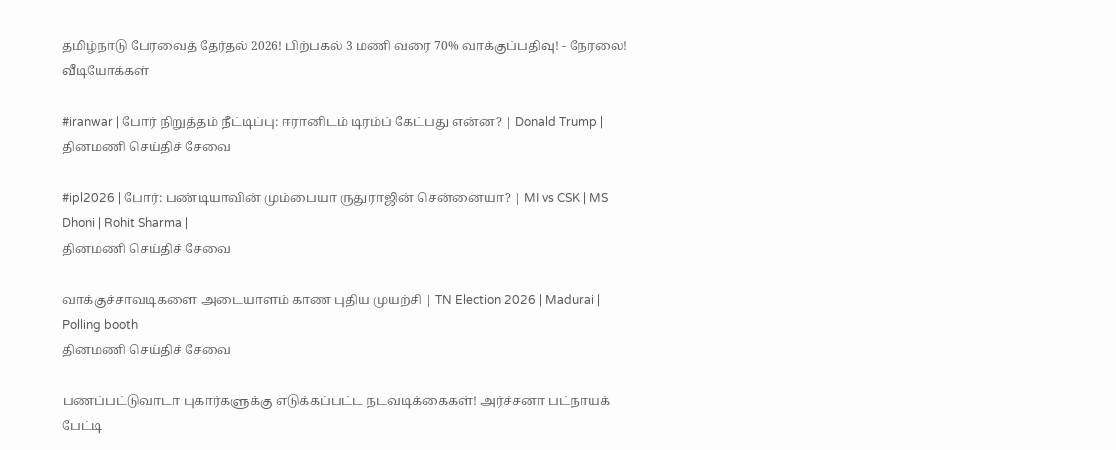தமிழ்நாடு பேரவைத் தேர்தல் 2026! பிற்பகல் 3 மணி வரை 70% வாக்குப்பதிவு! - நேரலை!
வீடியோக்கள்

#iranwar | போர் நிறுத்தம் நீட்டிப்பு: ஈரானிடம் டிரம்ப் கேட்பது என்ன? | Donald Trump |
தினமணி செய்திச் சேவை

#ipl2026 | போர்: பண்டியாவின் மும்பையா ருதுராஜின் சென்னையா? | MI vs CSK | MS Dhoni | Rohit Sharma |
தினமணி செய்திச் சேவை

வாக்குச்சாவடிகளை அடையாளம் காண புதிய முயற்சி | TN Election 2026 | Madurai | Polling booth
தினமணி செய்திச் சேவை

பணப்பட்டுவாடா புகார்களுக்கு எடுக்கப்பட்ட நடவடிக்கைகள்! அர்ச்சனா பட்நாயக் பேட்டி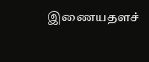இணையதளச்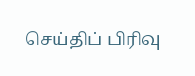செய்திப் பிரிவு